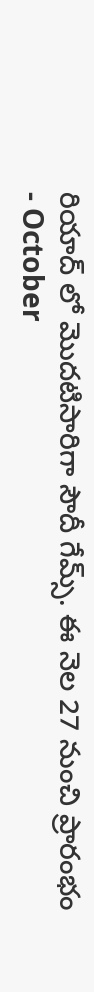రియాద్ లో మొదటిసారిగా సౌదీ గేమ్స్. ఈ నెల 27 నుంచి ప్రారంభం
- October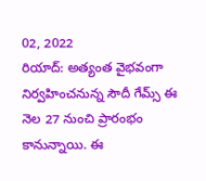02, 2022
రియాద్: అత్యంత వైభవంగా నిర్వహించనున్న సౌదీ గేమ్స్ ఈ నెల 27 నుంచి ప్రారంభం కానున్నాయి. ఈ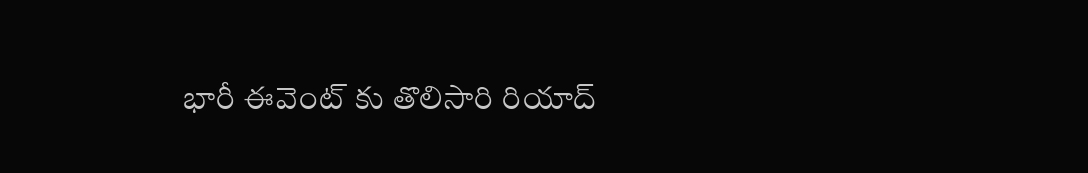భారీ ఈవెంట్ కు తొలిసారి రియాద్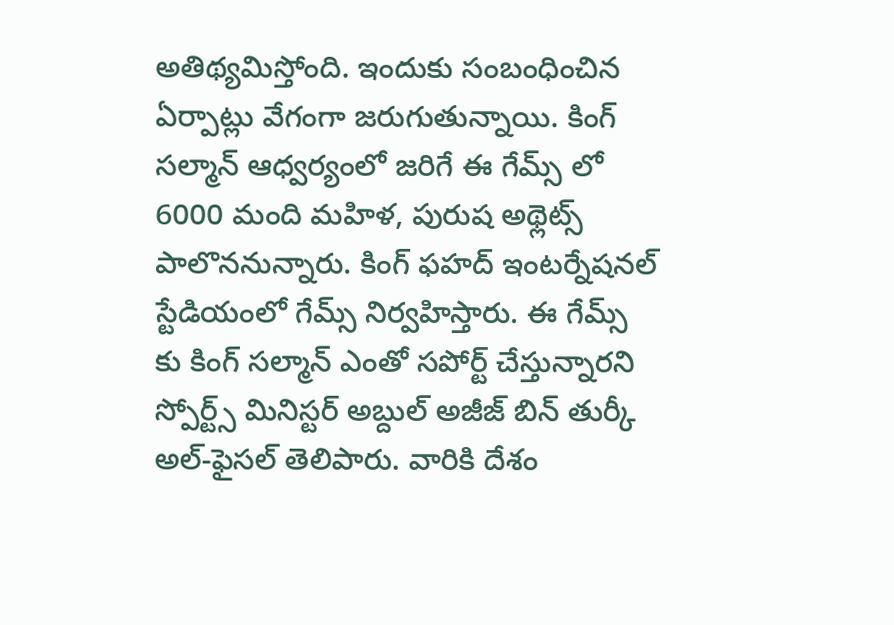అతిథ్యమిస్తోంది. ఇందుకు సంబంధించిన ఏర్పాట్లు వేగంగా జరుగుతున్నాయి. కింగ్ సల్మాన్ ఆధ్వర్యంలో జరిగే ఈ గేమ్స్ లో 6000 మంది మహిళ, పురుష అథ్లెట్స్ పాలొననున్నారు. కింగ్ ఫహద్ ఇంటర్నేషనల్ స్టేడియంలో గేమ్స్ నిర్వహిస్తారు. ఈ గేమ్స్ కు కింగ్ సల్మాన్ ఎంతో సపోర్ట్ చేస్తున్నారని స్పోర్ట్స్ మినిస్టర్ అబ్దుల్ అజీజ్ బిన్ తుర్కీ అల్-ఫైసల్ తెలిపారు. వారికి దేశం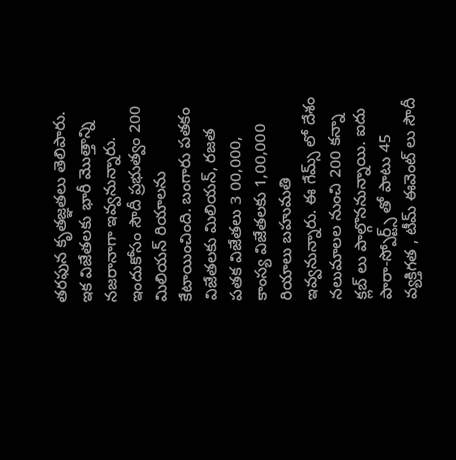తరఫున కృతజ్ఞతలు తెలిపారు. ఇక విజేతలకు భారీ మొత్తాన్ని నజరానాగా ఇవ్వనున్నారు. ఇందుకోసం సౌదీ ప్రభుత్వం 200 మిలియన్ రియాలను కేటాయించింది. బంగారు పతకం విజేతలకు మిలియన్, రజత పతక విజేతలు 3 00,000, కాంస్య విజేతలకు 1,00,000 రియాలు బహుమతి ఇవ్వనున్నారు. ఈ గేమ్స్ లో దేశం నలుమాలల నుంచి 200 కన్నా క్లబ్ లు పాల్గొననున్నాయి. ఐదు పారా-స్పోర్ట్స్ తో పాటు 45 వ్యక్తిగత , టీమ్ ఈవెంట్ లు సౌదీ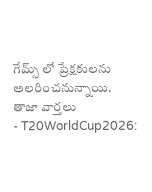గేమ్స్ లో ప్రేక్షకులను అలరించనున్నాయి.
తాజా వార్తలు
- T20WorldCup2026: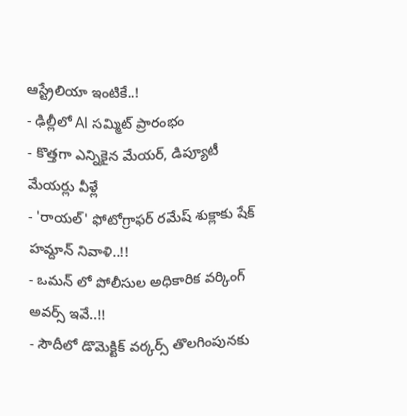ఆస్ట్రేలియా ఇంటికే..!
- ఢిల్లీలో AI సమ్మిట్ ప్రారంభం
- కొత్తగా ఎన్నికైన మేయర్, డిప్యూటీ మేయర్లు వీళ్లే
- 'రాయల్' ఫోటోగ్రాఫర్ రమేష్ శుక్లాకు షేక్ హమ్దాన్ నివాళి..!!
- ఒమన్ లో పోలీసుల అధికారిక వర్కింగ్ అవర్స్ ఇవే..!!
- సౌదీలో డొమెక్టిక్ వర్కర్స్ తొలగింపునకు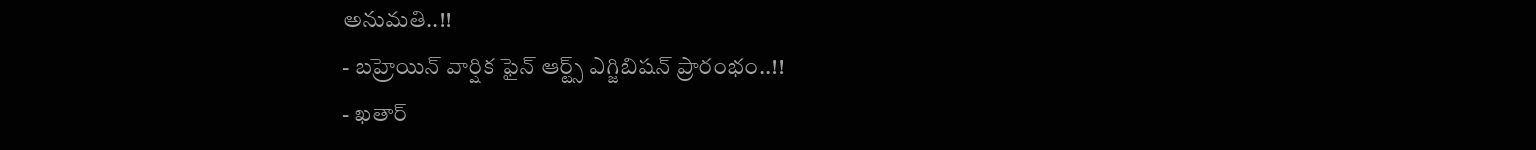అనుమతి..!!
- బహ్రెయిన్ వార్షిక ఫైన్ ఆర్ట్స్ ఎగ్జిబిషన్ ప్రారంభం..!!
- ఖతార్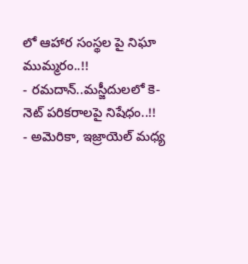లో ఆహార సంస్థల పై నిఘా ముమ్మరం..!!
- రమదాన్..మస్జీదులలో కె-నెట్ పరికరాలపై నిషేధం..!!
- అమెరికా, ఇజ్రాయెల్ మధ్య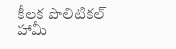కీలక పొలిటికల్ హామీ